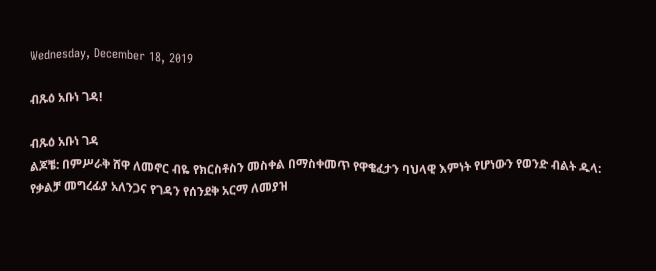Wednesday, December 18, 2019

ብጹዕ አቡነ ገዳ!

ብጹዕ አቡነ ገዳ
ልጆቼ: በምሥራቅ ሸዋ ለመኖር ብዬ የክርስቶስን መስቀል በማስቀመጥ የዋቄፈታን ባህላዊ እምነት የሆነውን የወንድ ብልት ዱላ: የቃልቻ መግረፊያ አለንጋና የገዳን የሰንደቅ አርማ ለመያዝ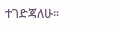ተገድጃለሁ።